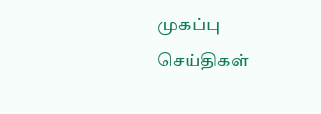முகப்பு
செய்திகள்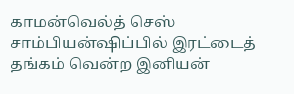காமன்வெல்த் செஸ் சாம்பியன்ஷிப்பில் இரட்டைத் தங்கம் வென்ற இனியன்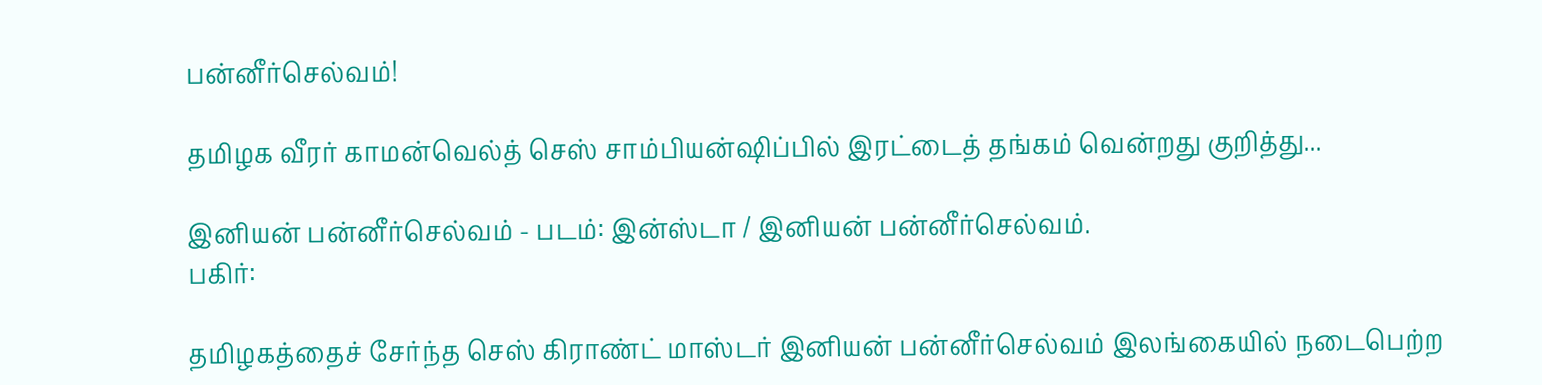பன்னீர்செல்வம்!

தமிழக வீரர் காமன்வெல்த் செஸ் சாம்பியன்ஷிப்பில் இரட்டைத் தங்கம் வென்றது குறித்து...

இனியன் பன்னீர்செல்வம் - படம்: இன்ஸ்டா / இனியன் பன்னீர்செல்வம்.
பகிர்:

தமிழகத்தைச் சேர்ந்த செஸ் கிராண்ட் மாஸ்டர் இனியன் பன்னீர்செல்வம் இலங்கையில் நடைபெற்ற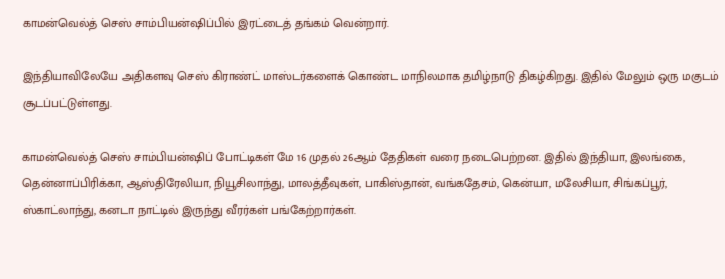காமன்வெல்த் செஸ் சாம்பியன்ஷிப்பில் இரட்டைத் தங்கம் வென்றார்.

இந்தியாவிலேயே அதிகளவு செஸ் கிராண்ட் மாஸ்டர்களைக் கொண்ட மாநிலமாக தமிழ்நாடு திகழ்கிறது. இதில் மேலும் ஒரு மகுடம் சூடப்பட்டுள்ளது.

காமன்வெல்த் செஸ் சாம்பியன்ஷிப் போட்டிகள் மே 16 முதல் 26ஆம் தேதிகள் வரை நடைபெற்றன. இதில் இந்தியா, இலங்கை, தென்னாப்பிரிக்கா, ஆஸ்திரேலியா, நியூசிலாந்து, மாலத்தீவுகள், பாகிஸ்தான், வங்கதேசம், கென்யா, மலேசியா, சிங்கப்பூர், ஸ்காட்லாந்து, கனடா நாட்டில் இருந்து வீரர்கள் பங்கேற்றார்கள்.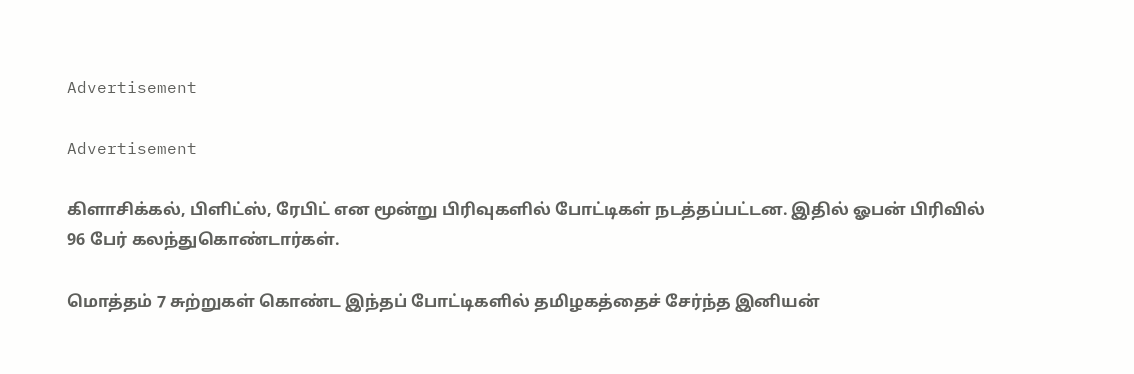Advertisement

Advertisement

கிளாசிக்கல், பிளிட்ஸ், ரேபிட் என மூன்று பிரிவுகளில் போட்டிகள் நடத்தப்பட்டன. இதில் ஓபன் பிரிவில் 96 பேர் கலந்துகொண்டார்கள்.

மொத்தம் 7 சுற்றுகள் கொண்ட இந்தப் போட்டிகளில் தமிழகத்தைச் சேர்ந்த இனியன்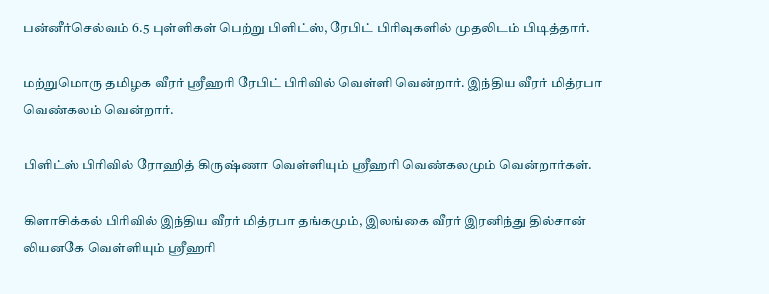பன்னீர்செல்வம் 6.5 புள்ளிகள் பெற்று பிளிட்ஸ், ரேபிட் பிரிவுகளில் முதலிடம் பிடித்தார்.

மற்றுமொரு தமிழக வீரர் ஸ்ரீஹரி ரேபிட் பிரிவில் வெள்ளி வென்றார். இந்திய வீரர் மித்ரபா வெண்கலம் வென்றார்.

பிளிட்ஸ் பிரிவில் ரோஹித் கிருஷ்ணா வெள்ளியும் ஸ்ரீஹரி வெண்கலமும் வென்றார்கள்.

கிளாசிக்கல் பிரிவில் இந்திய வீரர் மித்ரபா தங்கமும், இலங்கை வீரர் இரனிந்து தில்சான் லியனகே வெள்ளியும் ஸ்ரீஹரி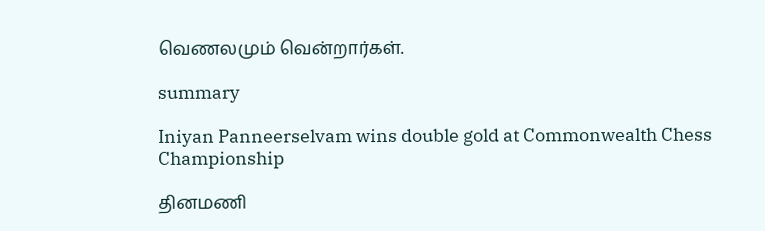வெணலமும் வென்றார்கள்.

summary

Iniyan Panneerselvam wins double gold at Commonwealth Chess Championship

தினமணி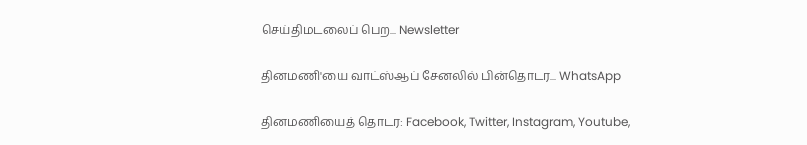செய்திமடலைப் பெற... Newsletter

தினமணி'யை வாட்ஸ்ஆப் சேனலில் பின்தொடர... WhatsApp

தினமணியைத் தொடர: Facebook, Twitter, Instagram, Youtube,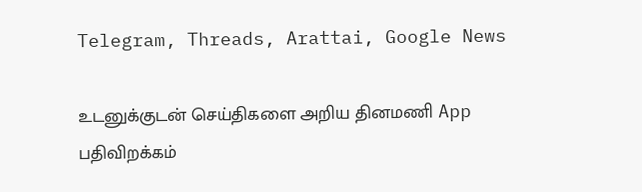Telegram, Threads, Arattai, Google News

உடனுக்குடன் செய்திகளை அறிய தினமணி App பதிவிறக்கம்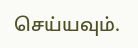செய்யவும்.